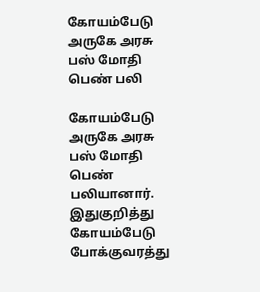கோயம்பேடு அருகே அரசு பஸ் மோதி பெண் பலி

கோயம்பேடு அருகே அரசு பஸ் மோதி பெண் பலியானார். இதுகுறித்து கோயம்பேடு போக்குவரத்து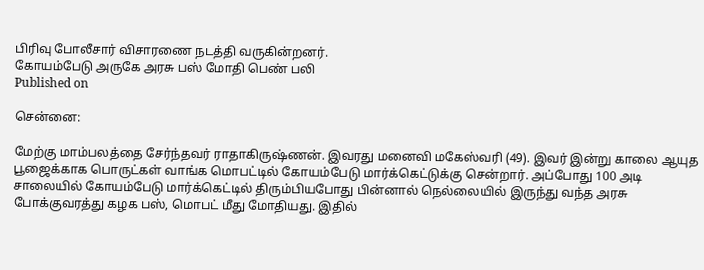பிரிவு போலீசார் விசாரணை நடத்தி வருகின்றனர்.
கோயம்பேடு அருகே அரசு பஸ் மோதி பெண் பலி
Published on

சென்னை:

மேற்கு மாம்பலத்தை சேர்ந்தவர் ராதாகிருஷ்ணன். இவரது மனைவி மகேஸ்வரி (49). இவர் இன்று காலை ஆயுத பூஜைக்காக பொருட்கள் வாங்க மொபட்டில் கோயம்பேடு மார்க்கெட்டுக்கு சென்றார். அப்போது 100 அடி சாலையில் கோயம்பேடு மார்க்கெட்டில் திரும்பியபோது பின்னால் நெல்லையில் இருந்து வந்த அரசு போக்குவரத்து கழக பஸ், மொபட் மீது மோதியது. இதில்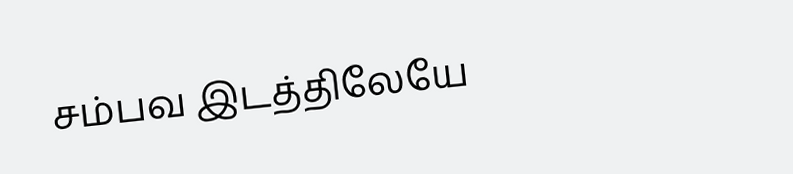சம்பவ இடத்திலேயே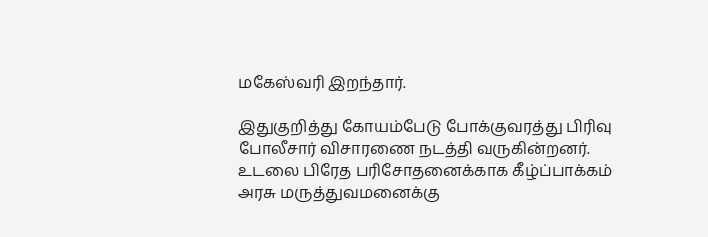மகேஸ்வரி இறந்தார்.

இதுகுறித்து கோயம்பேடு போக்குவரத்து பிரிவு போலீசார் விசாரணை நடத்தி வருகின்றனர். உடலை பிரேத பரிசோதனைக்காக கீழ்ப்பாக்கம் அரசு மருத்துவமனைக்கு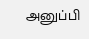அனுப்பி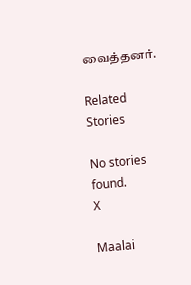வைத்தனர்.

Related Stories

No stories found.
X

Maalai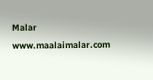Malar
www.maalaimalar.com